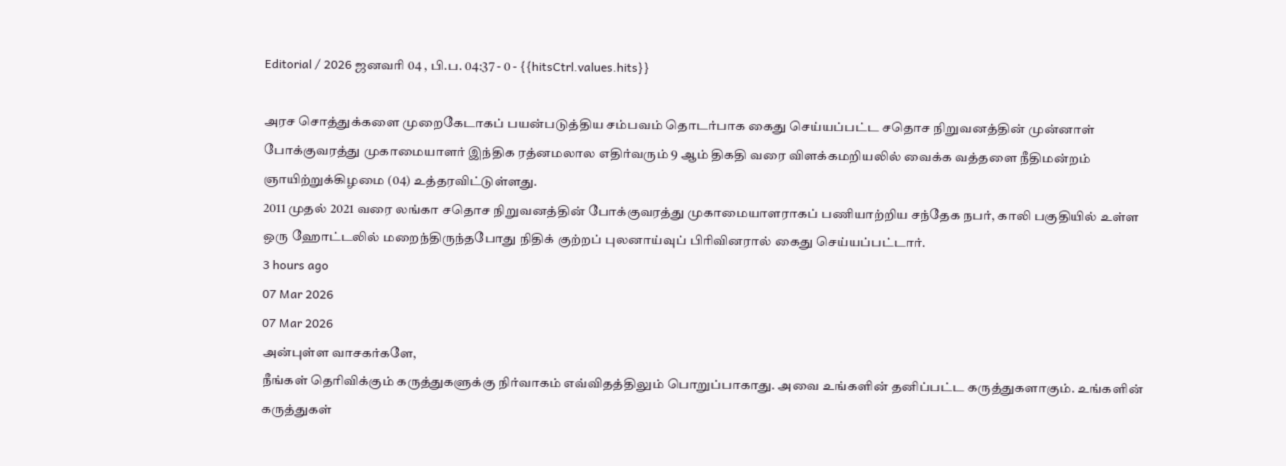Editorial / 2026 ஜனவரி 04 , பி.ப. 04:37 - 0 - {{hitsCtrl.values.hits}}

அரச சொத்துக்களை முறைகேடாகப் பயன்படுத்திய சம்பவம் தொடர்பாக கைது செய்யப்பட்ட சதொச நிறுவனத்தின் முன்னாள் போக்குவரத்து முகாமையாளர் இந்திக ரத்னமலால எதிர்வரும் 9 ஆம் திகதி வரை விளக்கமறியலில் வைக்க வத்தளை நீதிமன்றம் ஞாயிற்றுக்கிழமை (04) உத்தரவிட்டுள்ளது.
2011 முதல் 2021 வரை லங்கா சதொச நிறுவனத்தின் போக்குவரத்து முகாமையாளராகப் பணியாற்றிய சந்தேக நபர், காலி பகுதியில் உள்ள ஒரு ஹோட்டலில் மறைந்திருந்தபோது நிதிக் குற்றப் புலனாய்வுப் பிரிவினரால் கைது செய்யப்பட்டார்.
3 hours ago
07 Mar 2026
07 Mar 2026
அன்புள்ள வாசகர்களே,
நீங்கள் தெரிவிக்கும் கருத்துகளுக்கு நிர்வாகம் எவ்விதத்திலும் பொறுப்பாகாது. அவை உங்களின் தனிப்பட்ட கருத்துகளாகும். உங்களின் கருத்துகள்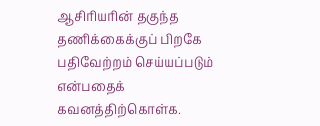ஆசிரியரின் தகுந்த தணிக்கைக்குப் பிறகே பதிவேற்றம் செய்யப்படும் என்பதைக் கவனத்திற்கொள்க.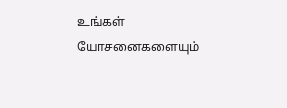உங்கள் யோசனைகளையும்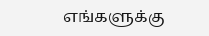எங்களுக்கு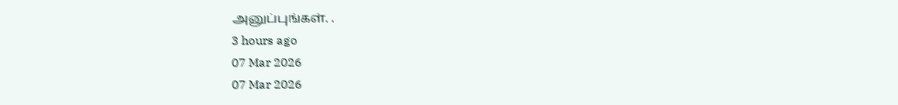அனுப்புங்கள். .
3 hours ago
07 Mar 2026
07 Mar 2026